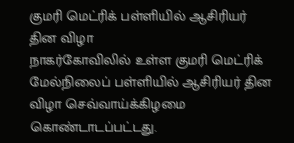குமரி மெட்ரிக் பள்ளியில் ஆசிரியர் தின விழா
நாகர்கோவிலில் உள்ள குமரி மெட்ரிக் மேல்நிலைப் பள்ளியில் ஆசிரியர் தின விழா செவ்வாய்க்கிழமை கொண்டாடப்பட்டது.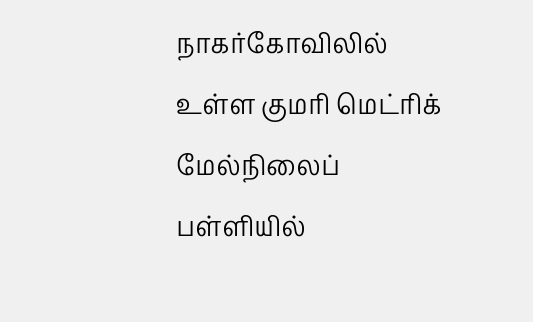நாகர்கோவிலில் உள்ள குமரி மெட்ரிக் மேல்நிலைப் பள்ளியில்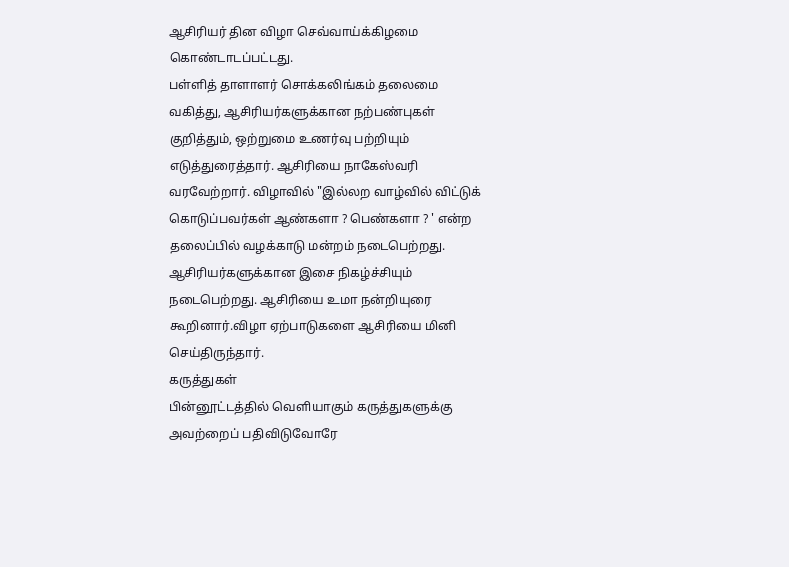ஆசிரியர் தின விழா செவ்வாய்க்கிழமை கொண்டாடப்பட்டது.
பள்ளித் தாளாளர் சொக்கலிங்கம் தலைமை வகித்து, ஆசிரியர்களுக்கான நற்பண்புகள் குறித்தும், ஒற்றுமை உணர்வு பற்றியும் எடுத்துரைத்தார். ஆசிரியை நாகேஸ்வரி வரவேற்றார். விழாவில் "இல்லற வாழ்வில் விட்டுக் கொடுப்பவர்கள் ஆண்களா ? பெண்களா ? ' என்ற தலைப்பில் வழக்காடு மன்றம் நடைபெற்றது. ஆசிரியர்களுக்கான இசை நிகழ்ச்சியும் நடைபெற்றது. ஆசிரியை உமா நன்றியுரை கூறினார்.விழா ஏற்பாடுகளை ஆசிரியை மினி செய்திருந்தார்.
கருத்துகள்
பின்னூட்டத்தில் வெளியாகும் கருத்துகளுக்கு அவற்றைப் பதிவிடுவோரே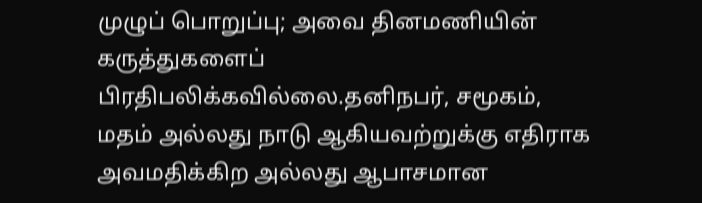முழுப் பொறுப்பு; அவை தினமணியின் கருத்துகளைப் பிரதிபலிக்கவில்லை.தனிநபர், சமூகம், மதம் அல்லது நாடு ஆகியவற்றுக்கு எதிராக அவமதிக்கிற அல்லது ஆபாசமான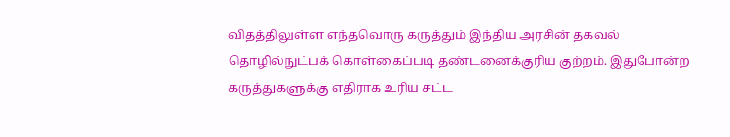விதத்திலுள்ள எந்தவொரு கருத்தும் இந்திய அரசின் தகவல் தொழில்நுட்பக் கொள்கைப்படி தண்டனைக்குரிய குற்றம். இதுபோன்ற கருத்துகளுக்கு எதிராக உரிய சட்ட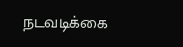நடவடிக்கை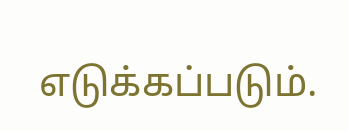எடுக்கப்படும்.